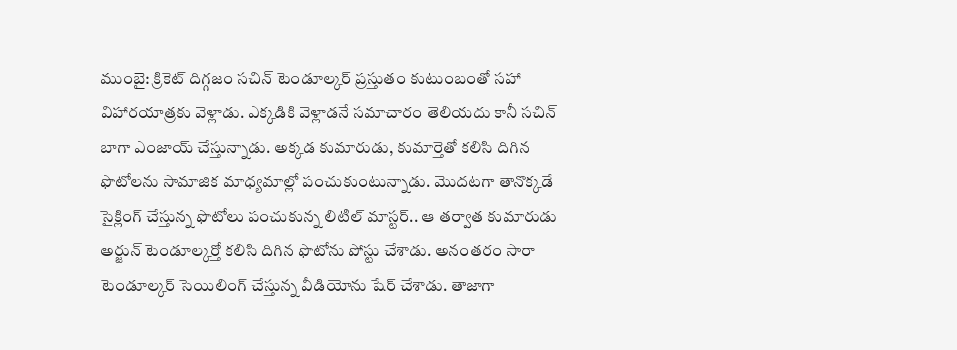ముంబై: క్రికెట్ దిగ్గజం సచిన్ టెండూల్కర్ ప్రస్తుతం కుటుంబంతో సహా విహారయాత్రకు వెళ్లాడు. ఎక్కడికి వెళ్లాడనే సమాచారం తెలియదు కానీ సచిన్ బాగా ఎంజాయ్ చేస్తున్నాడు. అక్కడ కుమారుడు, కుమార్తెతో కలిసి దిగిన ఫొటోలను సామాజిక మాధ్యమాల్లో పంచుకుంటున్నాడు. మొదటగా తానొక్కడే సైక్లింగ్ చేస్తున్న ఫొటోలు పంచుకున్న లిటిల్ మాస్టర్.. ఆ తర్వాత కుమారుడు అర్జున్ టెండూల్కర్తో కలిసి దిగిన ఫొటోను పోస్టు చేశాడు. అనంతరం సారా టెండూల్కర్ సెయిలింగ్ చేస్తున్న వీడియోను షేర్ చేశాడు. తాజాగా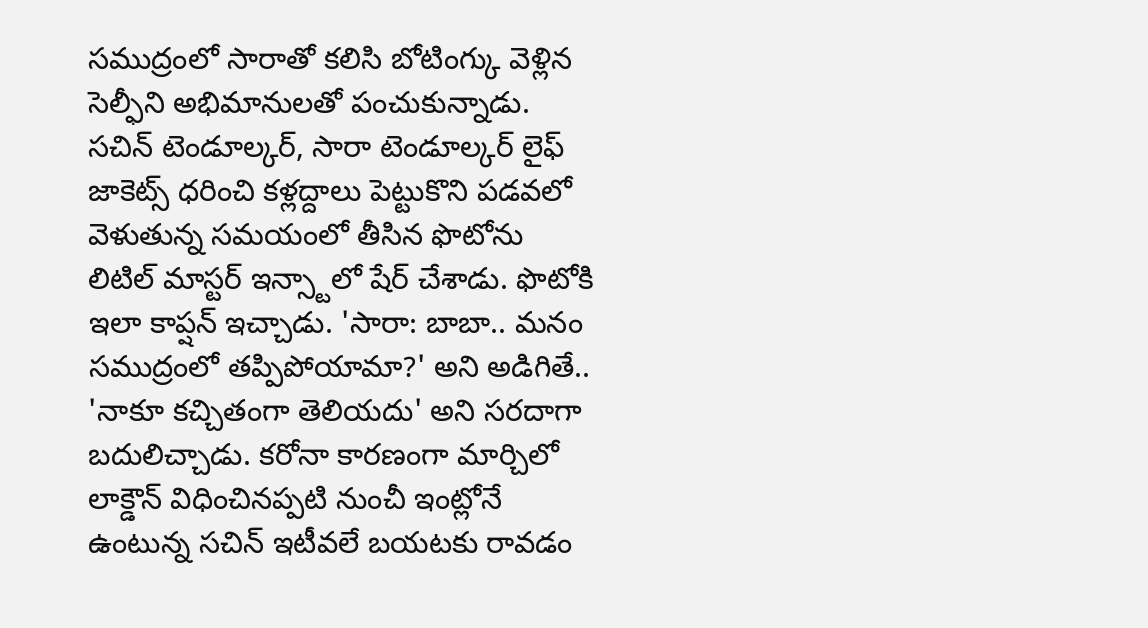సముద్రంలో సారాతో కలిసి బోటింగ్కు వెళ్లిన సెల్ఫీని అభిమానులతో పంచుకున్నాడు.
సచిన్ టెండూల్కర్, సారా టెండూల్కర్ లైఫ్ జాకెట్స్ ధరించి కళ్లద్దాలు పెట్టుకొని పడవలో వెళుతున్న సమయంలో తీసిన ఫొటోను లిటిల్ మాస్టర్ ఇన్స్టాలో షేర్ చేశాడు. ఫొటోకి ఇలా కాప్షన్ ఇచ్చాడు. 'సారా: బాబా.. మనం సముద్రంలో తప్పిపోయామా?' అని అడిగితే.. 'నాకూ కచ్చితంగా తెలియదు' అని సరదాగా బదులిచ్చాడు. కరోనా కారణంగా మార్చిలో లాక్డౌన్ విధించినప్పటి నుంచీ ఇంట్లోనే ఉంటున్న సచిన్ ఇటీవలే బయటకు రావడం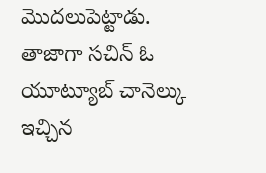మొదలుపెట్టాడు.
తాజాగా సచిన్ ఓ యూట్యూబ్ చానెల్కు ఇచ్చిన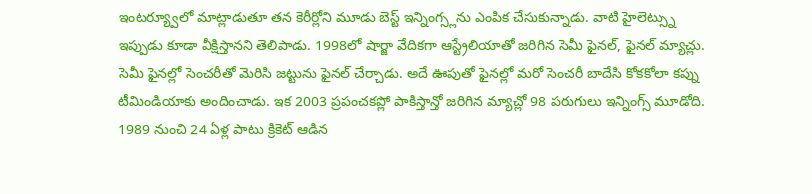ఇంటర్య్వూలో మాట్లాడుతూ తన కెరీర్లోని మూడు బెస్ట్ ఇన్నింగ్స్లను ఎంపిక చేసుకున్నాడు. వాటి హైలెట్స్ను ఇప్పుడు కూడా వీక్షిస్తానని తెలిపాడు. 1998లో షార్జా వేదికగా ఆస్ట్రేలియాతో జరిగిన సెమీ ఫైనల్, ఫైనల్ మ్యాచ్లు. సెమీ ఫైనల్లో సెంచరీతో మెరిసి జట్టును ఫైనల్ చేర్చాడు. అదే ఊపుతో ఫైనల్లో మరో సెంచరీ బాదేసి కోకకోలా కప్ను టీమిండియాకు అందించాడు. ఇక 2003 ప్రపంచకప్లో పాకిస్తాన్తో జరిగిన మ్యాచ్లో 98 పరుగులు ఇన్నింగ్స్ మూడోది.
1989 నుంచి 24 ఏళ్ల పాటు క్రికెట్ ఆడిన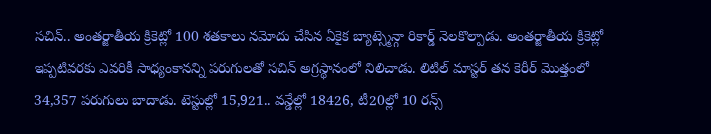సచిన్.. అంతర్జాతీయ క్రికెట్లో 100 శతకాలు నమోదు చేసిన ఏకైక బ్యాట్స్మెన్గా రికార్డ్ నెలకొల్పాడు. అంతర్జాతీయ క్రికెట్లో ఇప్పటివరకు ఎవరికీ సాధ్యంకానన్ని పరుగులతో సచిన్ అగ్రస్థానంలో నిలిచాడు. లిటిల్ మాస్టర్ తన కెరీర్ మొత్తంలో 34,357 పరుగులు బాదాడు. టెస్టుల్లో 15,921.. వన్డేల్లో 18426, టీ20ల్లో 10 రన్స్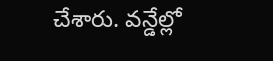చేశారు. వన్డేల్లో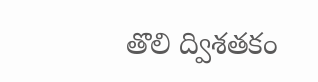తొలి ద్విశతకం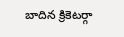బాదిన క్రికెటర్గా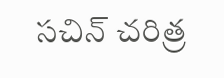సచిన్ చరిత్ర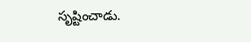సృష్టించాడు.